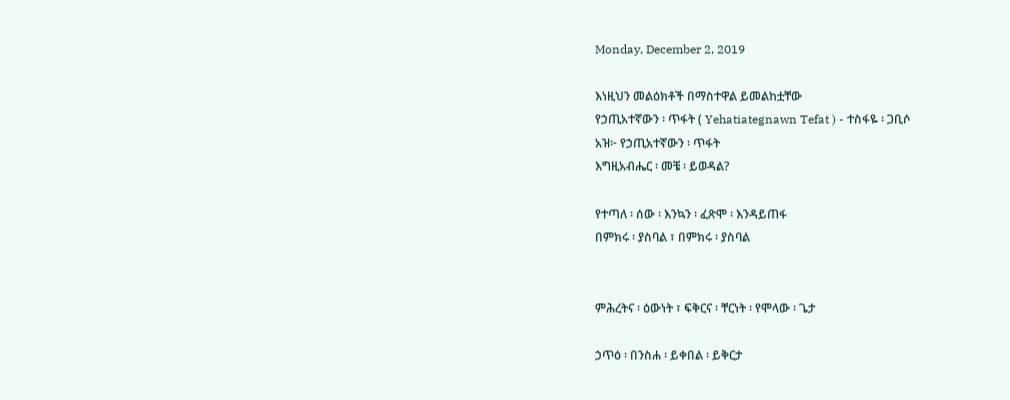Monday, December 2, 2019

እነዚህን መልዕክቶች በማስተዋል ይመልከቷቸው
የኃጢአተኛውን ፡ ጥፋት ( Yehatiategnawn Tefat ) - ተስፋዬ ፡ ጋቢሶ
አዝ፦ የኃጢአተኛውን ፡ ጥፋት
እግዚአብሔር ፡ መቼ ፡ ይወዳል?

የተጣለ ፡ ሰው ፡ እንኳን ፡ ፈጽሞ ፡ እንዳይጠፋ
በምክሩ ፡ ያስባል ፣ በምክሩ ፡ ያስባል


ምሕረትና ፡ ዕውነት ፣ ፍቅርና ፡ ቸርነት ፡ የሞላው ፡ ጌታ

ኃጥዕ ፡ በንስሐ ፡ ይቀበል ፡ ይቅርታ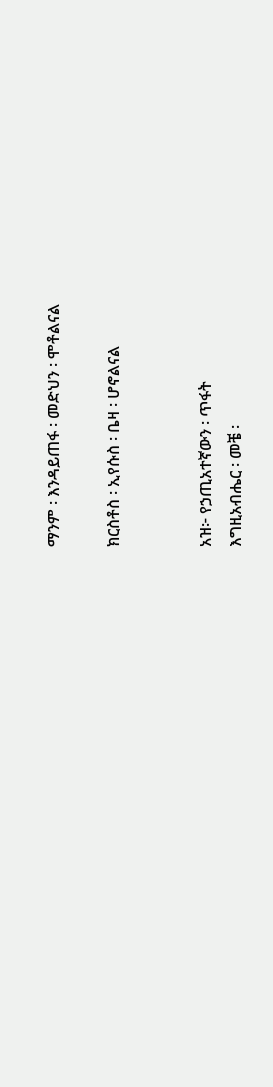ማንም ፡ እንዳይጠፋ ፡ መድህን ፡ ሞቶልናል

ክርስቶስ ፡ ኢየሱስ ፡ ቤዛ ፡ ሆኖልናል


አዝ፦ የኃጢአተኛውን ፡ ጥፋት
እግዚአብሔር ፡ መቼ ፡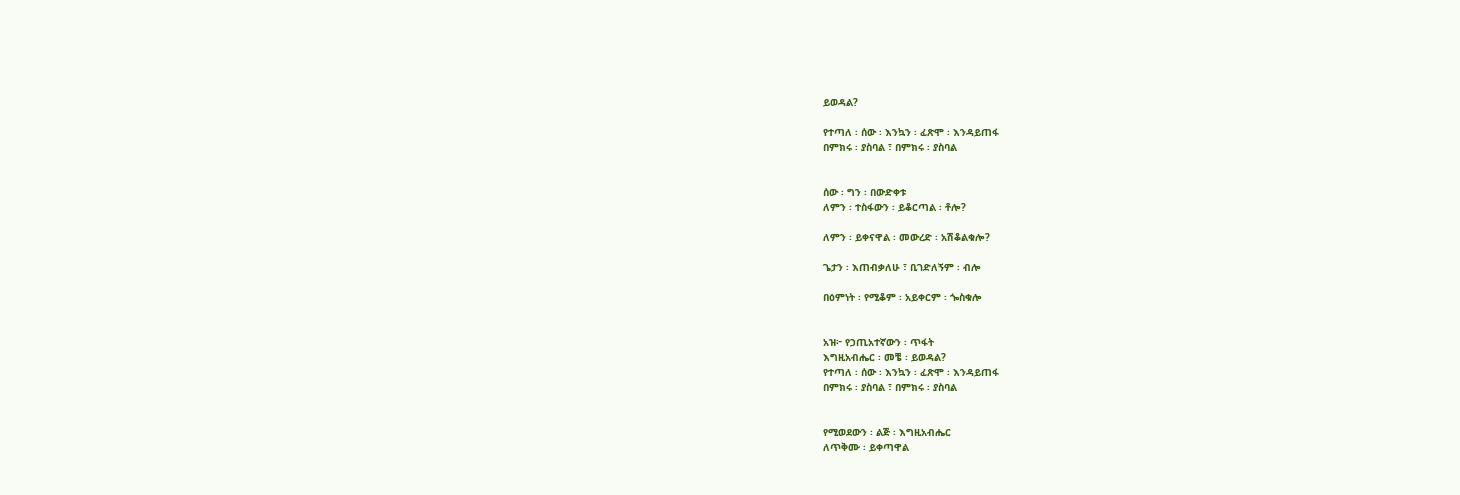ይወዳል?

የተጣለ ፡ ሰው ፡ እንኳን ፡ ፈጽሞ ፡ እንዳይጠፋ
በምክሩ ፡ ያስባል ፣ በምክሩ ፡ ያስባል


ሰው ፡ ግን ፡ በውድቀቱ
ለምን ፡ ተስፋውን ፡ ይቆርጣል ፡ ቶሎ?

ለምን ፡ ይቀናዋል ፡ መውረድ ፡ አሽቆልቁሎ?

ጌታን ፡ እጠብቃለሁ ፣ ቢገድለኝም ፡ ብሎ

በዕምነት ፡ የሚቆም ፡ አይቀርም ፡ ጐስቁሎ


አዝ፦ የኃጢአተኛውን ፡ ጥፋት
እግዚአብሔር ፡ መቼ ፡ ይወዳል?
የተጣለ ፡ ሰው ፡ እንኳን ፡ ፈጽሞ ፡ እንዳይጠፋ
በምክሩ ፡ ያስባል ፣ በምክሩ ፡ ያስባል


የሚወደውን ፡ ልጅ ፡ እግዚአብሔር
ለጥቅሙ ፡ ይቀጣዋል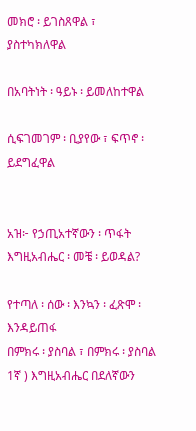መክሮ ፡ ይገስጸዋል ፣ ያስተካክለዋል

በአባትነት ፡ ዓይኑ ፡ ይመለከተዋል

ሲፍገመገም ፡ ቢያየው ፣ ፍጥኖ ፡ ይደግፈዋል


አዝ፦ የኃጢአተኛውን ፡ ጥፋት
እግዚአብሔር ፡ መቼ ፡ ይወዳል?

የተጣለ ፡ ሰው ፡ እንኳን ፡ ፈጽሞ ፡ እንዳይጠፋ
በምክሩ ፡ ያስባል ፣ በምክሩ ፡ ያስባል
1ኛ ) እግዚአብሔር በደለኛውን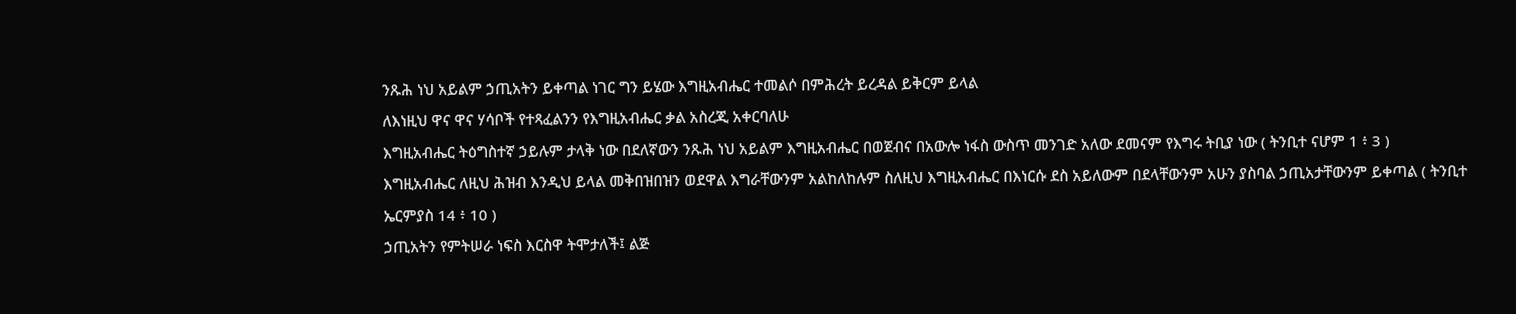ንጹሕ ነህ አይልም ኃጢአትን ይቀጣል ነገር ግን ይሄው እግዚአብሔር ተመልሶ በምሕረት ይረዳል ይቅርም ይላል
ለእነዚህ ዋና ዋና ሃሳቦች የተጻፈልንን የእግዚአብሔር ቃል አስረጂ አቀርባለሁ
እግዚአብሔር ትዕግስተኛ ኃይሉም ታላቅ ነው በደለኛውን ንጹሕ ነህ አይልም እግዚአብሔር በወጀብና በአውሎ ነፋስ ውስጥ መንገድ አለው ደመናም የእግሩ ትቢያ ነው ( ትንቢተ ናሆም 1 ፥ 3 )
እግዚአብሔር ለዚህ ሕዝብ እንዲህ ይላል መቅበዝበዝን ወደዋል እግራቸውንም አልከለከሉም ስለዚህ እግዚአብሔር በእነርሱ ደስ አይለውም በደላቸውንም አሁን ያስባል ኃጢአታቸውንም ይቀጣል ( ትንቢተ ኤርምያስ 14 ፥ 10 )
ኃጢአትን የምትሠራ ነፍስ እርስዋ ትሞታለች፤ ልጅ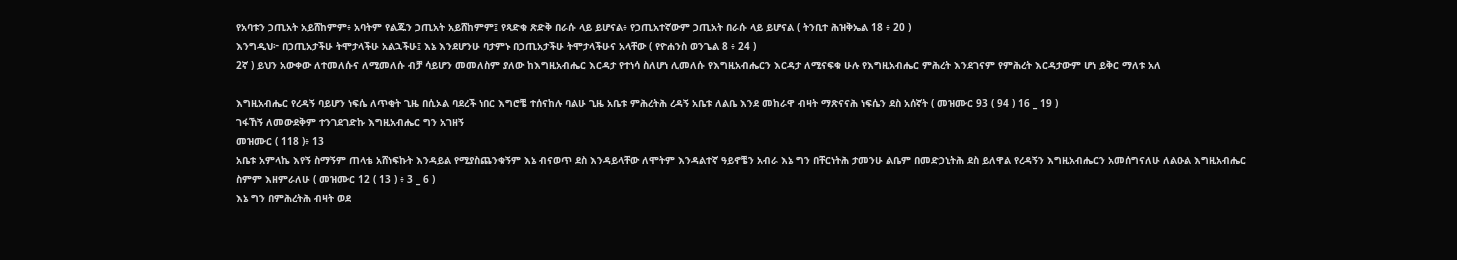የአባቱን ኃጢአት አይሸከምም፥ አባትም የልጁን ኃጢአት አይሸከምም፤ የጻድቁ ጽድቅ በራሱ ላይ ይሆናል፥ የኃጢአተኛውም ኃጢአት በራሱ ላይ ይሆናል ( ትንቢተ ሕዝቅኤል 18 ፥ 20 )
እንግዲህ፦ በኃጢአታችሁ ትሞታላችሁ አልኋችሁ፤ እኔ እንደሆንሁ ባታምኑ በኃጢአታችሁ ትሞታላችሁና አላቸው ( የዮሐንስ ወንጌል 8 ፥ 24 )
2ኛ ) ይህን አውቀው ለተመለሱና ለሚመለሱ ብቻ ሳይሆን መመለስም ያለው ከእግዚአብሔር እርዳታ የተነሳ ስለሆነ ሊመለሱ የእግዚአብሔርን እርዳታ ለሚናፍቁ ሁሉ የእግዚአብሔር ምሕረት እንደገናም የምሕረት እርዳታውም ሆነ ይቅር ማለቱ አለ

እግዚአብሔር የረዳኝ ባይሆን ነፍሴ ለጥቂት ጊዜ በሲኦል ባደረች ነበር እግሮቼ ተሰናከሉ ባልሁ ጊዜ አቤቱ ምሕረትሕ ረዳኝ አቤቱ ለልቤ እንደ መከራዋ ብዛት ማጽናናሕ ነፍሴን ደስ አሰኛት ( መዝሙር 93 ( 94 ) 16 _ 19 )
ገፋኸኝ ለመውደቅም ተንገደገድኩ እግዚአብሔር ግን አገዘኝ
መዝሙር ( 118 )፥ 13
አቤቱ አምላኬ እየኝ ስማኝም ጠላቴ አሸነፍኩት እንዳይል የሚያስጨንቁኝም እኔ ብናወጥ ደስ እንዳይላቸው ለሞትም እንዳልተኛ ዓይኖቼን አብራ እኔ ግን በቸርነትሕ ታመንሁ ልቤም በመድኃኒትሕ ደስ ይለዋል የረዳኝን እግዚአብሔርን አመሰግናለሁ ለልዑል እግዚአብሔር ስምም እዘምራለሁ ( መዝሙር 12 ( 13 ) ፥ 3 _ 6 )
እኔ ግን በምሕረትሕ ብዛት ወደ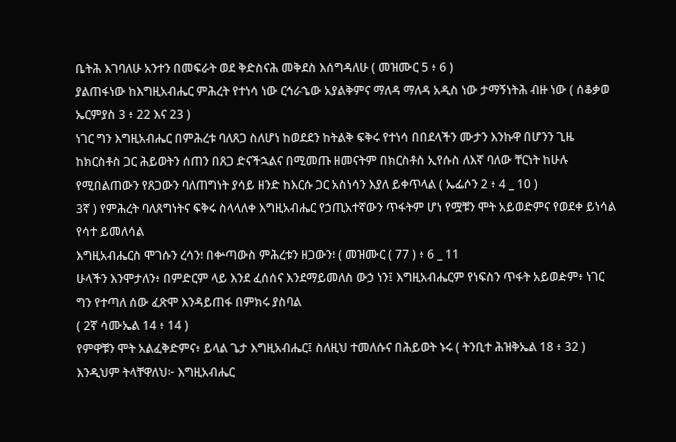ቤትሕ እገባለሁ አንተን በመፍራት ወደ ቅድስናሕ መቅደስ እሰግዳለሁ ( መዝሙር 5 ፥ 6 )
ያልጠፋነው ከእግዚአብሔር ምሕረት የተነሳ ነው ርኅራኄው አያልቅምና ማለዳ ማለዳ አዲስ ነው ታማኝነትሕ ብዙ ነው ( ሰቆቃወ ኤርምያስ 3 ፥ 22 እና 23 )
ነገር ግን እግዚአብሔር በምሕረቱ ባለጸጋ ስለሆነ ከወደደን ከትልቅ ፍቅሩ የተነሳ በበደላችን ሙታን እንኩዋ በሆንን ጊዜ ከክርስቶስ ጋር ሕይወትን ሰጠን በጸጋ ድናችኋልና በሚመጡ ዘመናትም በክርስቶስ ኢየሱስ ለእኛ ባለው ቸርነት ከሁሉ የሚበልጠውን የጸጋውን ባለጠግነት ያሳይ ዘንድ ከእርሱ ጋር አስነሳን እያለ ይቀጥላል ( ኤፌሶን 2 ፥ 4 _ 10 )
3ኛ ) የምሕረት ባለጸግነትና ፍቅሩ ስላላለቀ እግዚአብሔር የኃጢአተኛውን ጥፋትም ሆነ የሟቹን ሞት አይወድምና የወደቀ ይነሳል የሳተ ይመለሳል
እግዚአብሔርስ ሞገሱን ረሳን፧ በቍጣውስ ምሕረቱን ዘጋውን፧ ( መዝሙር ( 77 ) ፥ 6 _ 11
ሁላችን እንሞታለን፥ በምድርም ላይ እንደ ፈሰሰና እንደማይመለስ ውኃ ነን፤ እግዚአብሔርም የነፍስን ጥፋት አይወዽም፥ ነገር ግን የተጣለ ሰው ፈጽሞ እንዳይጠፋ በምክሩ ያስባል
( 2ኛ ሳሙኤል 14 ፥ 14 )
የምዋቹን ሞት አልፈቅድምና፥ ይላል ጌታ እግዚአብሔር፤ ስለዚህ ተመለሱና በሕይወት ኑሩ ( ትንቢተ ሕዝቅኤል 18 ፥ 32 )
እንዲህም ትላቸዋለህ፦ እግዚአብሔር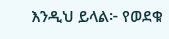እንዲህ ይላል፦ የወደቁ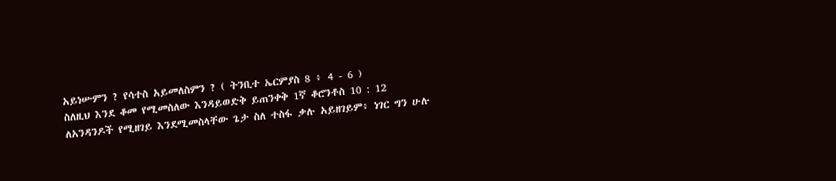አይነሡምን ? የሳተስ አይመለስምን ? ( ትንቢተ ኤርምያስ 8 ፥ 4 - 6 )
ስለዚህ እንደ ቆመ የሚመስለው እንዳይወድቅ ይጠንቀቅ 1ኛ ቆሮንቶስ 10 : 12
ለአንዳንዶች የሚዘገይ እንደሚመስላቸው ጌታ ስለ ተስፋ ቃሉ አይዘገይም፥ ነገር ግን ሁሉ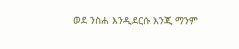ወደ ንስሐ እንዲደርሱ እንጂ ማንም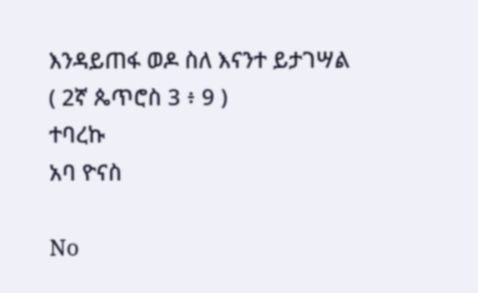እንዳይጠፋ ወዶ ስለ እናንተ ይታገሣል
( 2ኛ ጴጥሮስ 3 ፥ 9 )
ተባረኩ
አባ ዮናስ

No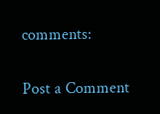comments:

Post a Comment